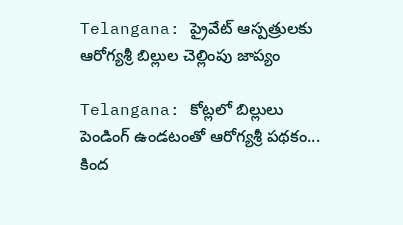Telangana: ప్రైవేట్‌ ఆస్పత్రులకు ఆరోగ్యశ్రీ బిల్లుల చెల్లింపు జాప్యం

Telangana: కోట్లలో బిల్లులు పెండింగ్‌ ఉండటంతో ఆరోగ్యశ్రీ పథకం... కింద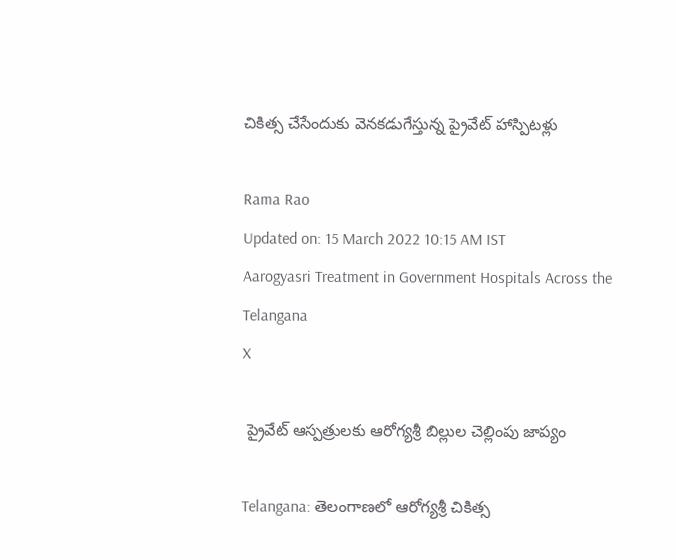చికిత్స చేసేందుకు వెనకడుగేస్తున్న ప్రైవేట్‌ హాస్పిటళ్లు

Rama Rao
Updated on: 15 March 2022 10:15 AM IST
Aarogyasri Treatment in Government Hospitals Across the Telangana
X

 ప్రైవేట్‌ ఆస్పత్రులకు ఆరోగ్యశ్రీ బిల్లుల చెల్లింపు జాప్యం

Telangana: తెలంగాణలో ఆరోగ్యశ్రీ చికిత్స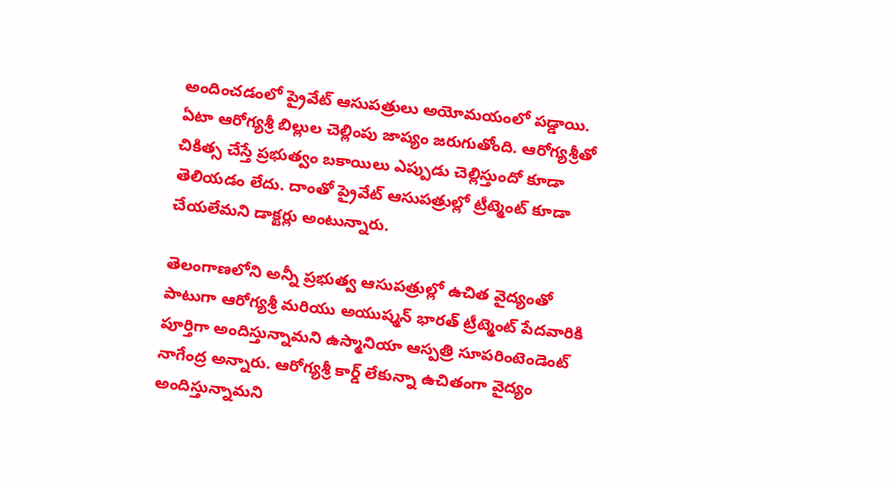అందించడంలో ప్రైవేట్ ఆసుపత్రులు అయోమయంలో పడ్డాయి. ఏటా ఆరోగ్యశ్రీ బిల్లుల చెల్లింపు జాప్యం జరుగుతోంది. ఆరోగ్యశ్రీతో చికిత్స చేస్తే ప్రభుత్వం బకాయిలు ఎప్పుడు చెల్లిస్తుందో కూడా తెలియడం లేదు. దాంతో ప్రైవేట్ ఆసుపత్రుల్లో ట్రీట్మెంట్ కూడా చేయలేమని డాక్టర్లు అంటున్నారు.

తెలంగాణలోని అన్నీ ప్రభుత్వ ఆసుపత్రుల్లో ఉచిత వైద్యంతో పాటుగా ఆరోగ్యశ్రీ మరియు అయుష్మన్ భారత్ ట్రీట్మెంట్ పేదవారికి పూర్తిగా అందిస్తున్నామని ఉస్మానియా ఆస్పత్రి సూపరింటెండెంట్‌ నాగేంద్ర అన్నారు. ఆరోగ్యశ్రీ కార్డ్ లేకున్నా ఉచితంగా వైద్యం అందిస్తున్నామని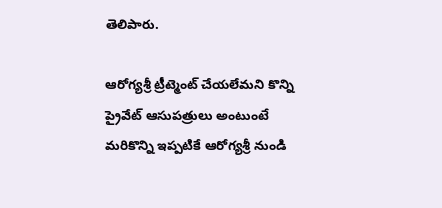తెలిపారు.

ఆరోగ్యశ్రీ ట్రీట్మెంట్ చేయలేమని కొన్ని ప్రైవేట్ ఆసుపత్రులు అంటుంటే మరికొన్ని ఇప్పటికే ఆరోగ్యశ్రీ నుండి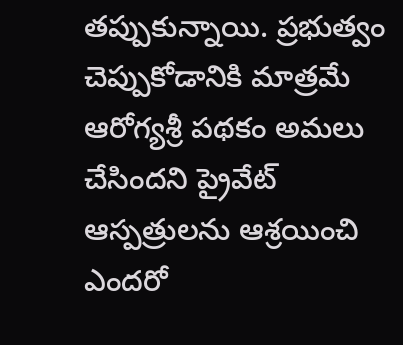తప్పుకున్నాయి. ప్రభుత్వం చెప్పుకోడానికి మాత్రమే ఆరోగ్యశ్రీ పథకం అమలు చేసిందని ప్రైవేట్‌ ఆస్పత్రులను ఆశ్రయించి ఎందరో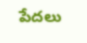పేదలు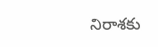నిరాశకు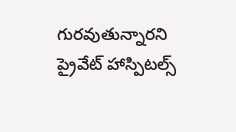గురవుతున్నారని ప్రైవేట్ హాస్పిటల్స్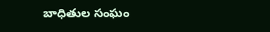బాధితుల సంఘం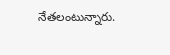నేతలంటున్నారు.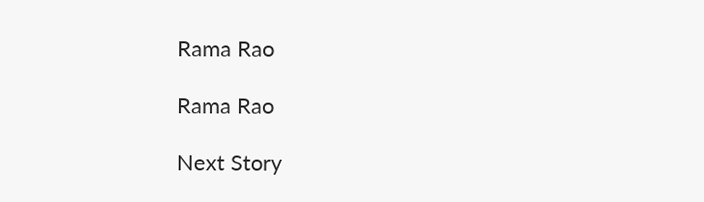Rama Rao

Rama Rao

Next Story